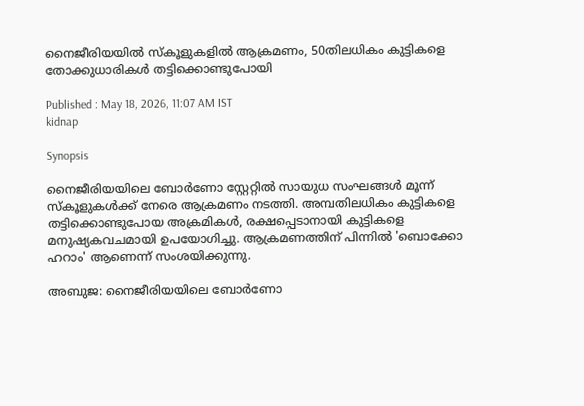നൈജീരിയയിൽ സ്കൂളുകളിൽ ആക്രമണം, 50തിലധികം കുട്ടികളെ തോക്കുധാരികൾ തട്ടിക്കൊണ്ടുപോയി

Published : May 18, 2026, 11:07 AM IST
kidnap

Synopsis

നൈജീരിയയിലെ ബോർണോ സ്റ്റേറ്റിൽ സായുധ സംഘങ്ങൾ മൂന്ന് സ്കൂളുകൾക്ക് നേരെ ആക്രമണം നടത്തി. അമ്പതിലധികം കുട്ടികളെ തട്ടിക്കൊണ്ടുപോയ അക്രമികൾ, രക്ഷപ്പെടാനായി കുട്ടികളെ മനുഷ്യകവചമായി ഉപയോഗിച്ചു. ആക്രമണത്തിന് പിന്നിൽ 'ബൊക്കോ ഹറാം' ആണെന്ന് സംശയിക്കുന്നു.

അബുജ: നൈജീരിയയിലെ ബോർണോ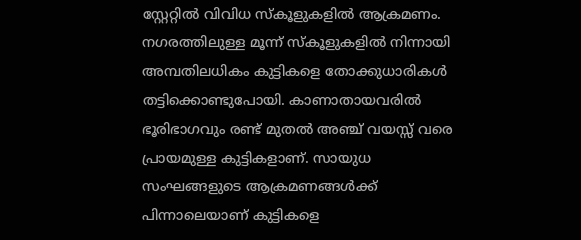സ്റ്റേറ്റിൽ വിവിധ സ്കൂളുകളിൽ ആക്രമണം. നഗരത്തിലുള്ള മൂന്ന് സ്‌കൂളുകളിൽ നിന്നായി അമ്പതിലധികം കുട്ടികളെ തോക്കുധാരികൾ തട്ടിക്കൊണ്ടുപോയി. കാണാതായവരിൽ ഭൂരിഭാഗവും രണ്ട് മുതൽ അഞ്ച് വയസ്സ് വരെ പ്രായമുള്ള കുട്ടികളാണ്. സായുധ സംഘങ്ങളുടെ ആക്രമണങ്ങള്‍ക്ക് പിന്നാലെയാണ് കുട്ടികളെ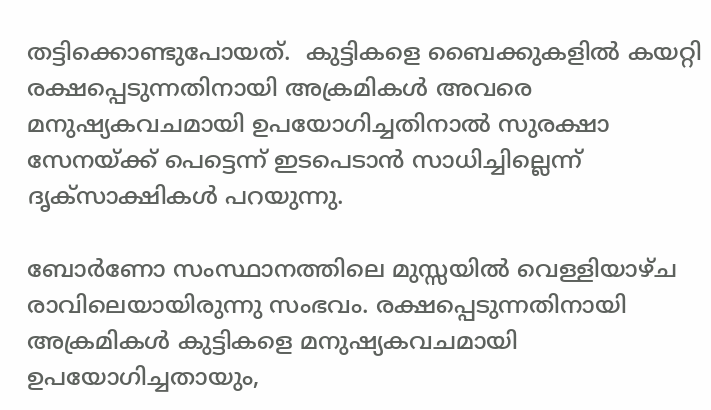തട്ടിക്കൊണ്ടുപോയത്.  കുട്ടികളെ ബൈക്കുകളിൽ കയറ്റി രക്ഷപ്പെടുന്നതിനായി അക്രമികൾ അവരെ മനുഷ്യകവചമായി ഉപയോഗിച്ചതിനാൽ സുരക്ഷാ സേനയ്ക്ക് പെട്ടെന്ന് ഇടപെടാൻ സാധിച്ചില്ലെന്ന് ദൃക്‌സാക്ഷികൾ പറയുന്നു.

ബോർണോ സംസ്ഥാനത്തിലെ മുസ്സയിൽ വെള്ളിയാഴ്ച രാവിലെയായിരുന്നു സംഭവം. രക്ഷപ്പെടുന്നതിനായി അക്രമികൾ കുട്ടികളെ മനുഷ്യകവചമായി ഉപയോഗിച്ചതായും,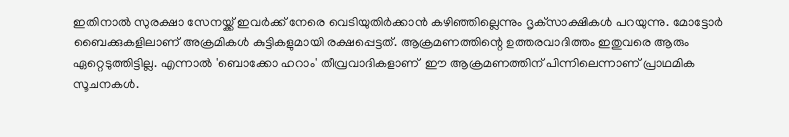ഇതിനാൽ സുരക്ഷാ സേനയ്ക്ക് ഇവർക്ക് നേരെ വെടിയുതിർക്കാൻ കഴിഞ്ഞില്ലെന്നും ദൃക്‌സാക്ഷികൾ പറയുന്നു. മോട്ടോർ ബൈക്കുകളിലാണ് അക്രമികൾ കുട്ടികളുമായി രക്ഷപ്പെട്ടത്. ആക്രമണത്തിന്റെ ഉത്തരവാദിത്തം ഇതുവരെ ആരും ഏറ്റെടുത്തിട്ടില്ല. എന്നാൽ 'ബൊക്കോ ഹറാം' തീവ്രവാദികളാണ്  ഈ ആക്രമണത്തിന് പിന്നിലെന്നാണ് പ്രാഥമിക സൂചനകൾ.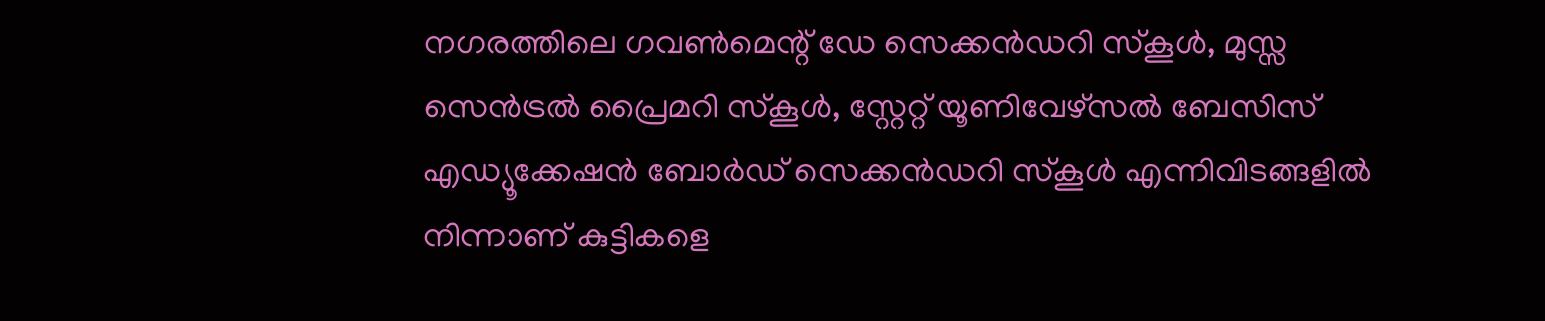നഗരത്തിലെ ഗവൺമെന്റ് ഡേ സെക്കൻഡറി സ്കൂൾ, മുസ്സ സെൻട്രൽ പ്രൈമറി സ്കൂൾ, സ്റ്റേറ്റ് യൂണിവേഴ്സൽ ബേസിസ് എഡ്യൂക്കേഷൻ ബോർഡ് സെക്കൻഡറി സ്കൂൾ എന്നിവിടങ്ങളിൽ നിന്നാണ് കുട്ടികളെ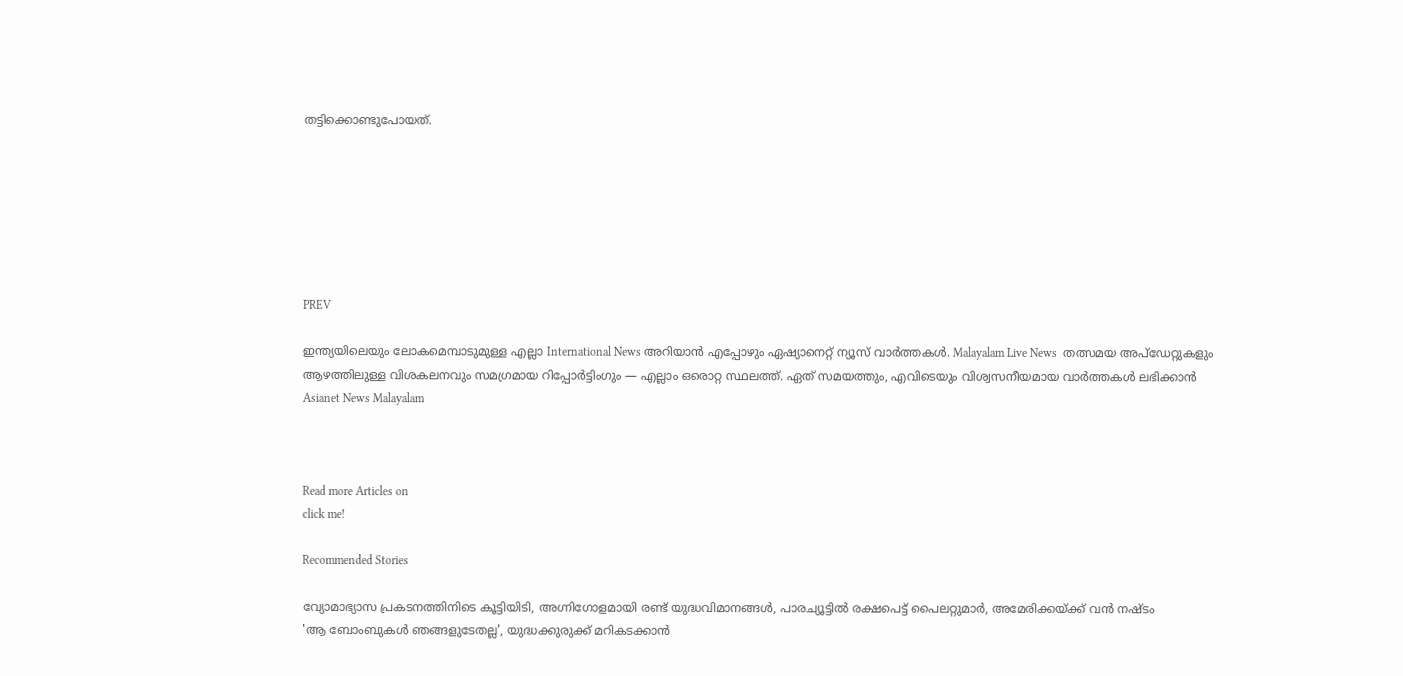തട്ടിക്കൊണ്ടുപോയത്.







PREV

ഇന്ത്യയിലെയും ലോകമെമ്പാടുമുള്ള എല്ലാ International News അറിയാൻ എപ്പോഴും ഏഷ്യാനെറ്റ് ന്യൂസ് വാർത്തകൾ. Malayalam Live News  തത്സമയ അപ്‌ഡേറ്റുകളും ആഴത്തിലുള്ള വിശകലനവും സമഗ്രമായ റിപ്പോർട്ടിംഗും — എല്ലാം ഒരൊറ്റ സ്ഥലത്ത്. ഏത് സമയത്തും, എവിടെയും വിശ്വസനീയമായ വാർത്തകൾ ലഭിക്കാൻ Asianet News Malayalam



Read more Articles on
click me!

Recommended Stories

വ്യോമാഭ്യാസ പ്രകടനത്തിനിടെ കൂട്ടിയിടി, അഗ്നിഗോളമായി രണ്ട് യുദ്ധവിമാനങ്ങൾ, പാരച്യൂട്ടിൽ രക്ഷപെട്ട് പൈലറ്റുമാർ, അമേരിക്കയ്ക്ക് വൻ നഷ്ടം
'ആ ബോംബുകൾ ഞങ്ങളുടേതല്ല', യുദ്ധക്കുരുക്ക് മറികടക്കാൻ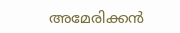അമേരിക്കൻ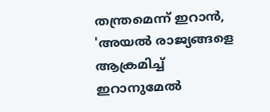തന്ത്രമെന്ന് ഇറാൻ, 'അയൽ രാജ്യങ്ങളെ ആക്രമിച്ച് ഇറാനുമേൽ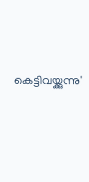കെട്ടിവയ്ക്കുന്നു'